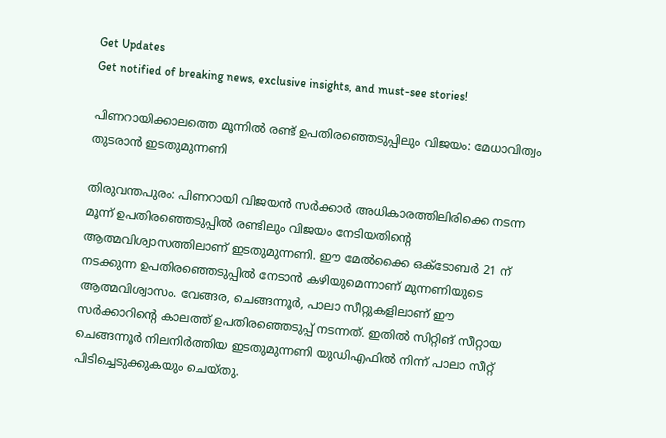Get Updates
Get notified of breaking news, exclusive insights, and must-see stories!

പിണറായിക്കാലത്തെ മൂന്നില്‍ രണ്ട് ഉപതിരഞ്ഞെടുപ്പിലും വിജയം: മേധാവിത്വം തുടരാന്‍ ഇടതുമുന്നണി

തിരുവന്തപുരം: പിണറായി വിജയന്‍ സര്‍ക്കാര്‍ അധികാരത്തിലിരിക്കെ നടന്ന മൂന്ന് ഉപതിരഞ്ഞെടുപ്പില്‍ രണ്ടിലും വിജയം നേടിയതിന്‍റെ ആത്മവിശ്വാസത്തിലാണ് ഇടതുമുന്നണി. ഈ മേല്‍ക്കൈ ഒക്ടോബര്‍ 21 ന് നടക്കുന്ന ഉപതിരഞ്ഞെടുപ്പില്‍ നേടാന്‍ കഴിയുമെന്നാണ് മുന്നണിയുടെ ആത്മവിശ്വാസം. വേങ്ങര, ചെങ്ങന്നൂര്‍, പാലാ സീറ്റുകളിലാണ് ഈ സര്‍ക്കാറിന്‍റെ കാലത്ത് ഉപതിരഞ്ഞെടുപ്പ് നടന്നത്. ഇതില്‍ സിറ്റിങ് സീറ്റായ ചെങ്ങന്നൂര്‍ നിലനിര്‍ത്തിയ ഇടതുമുന്നണി യുഡിഎഫില്‍ നിന്ന് പാലാ സീറ്റ് പിടിച്ചെടുക്കുകയും ചെയ്തു.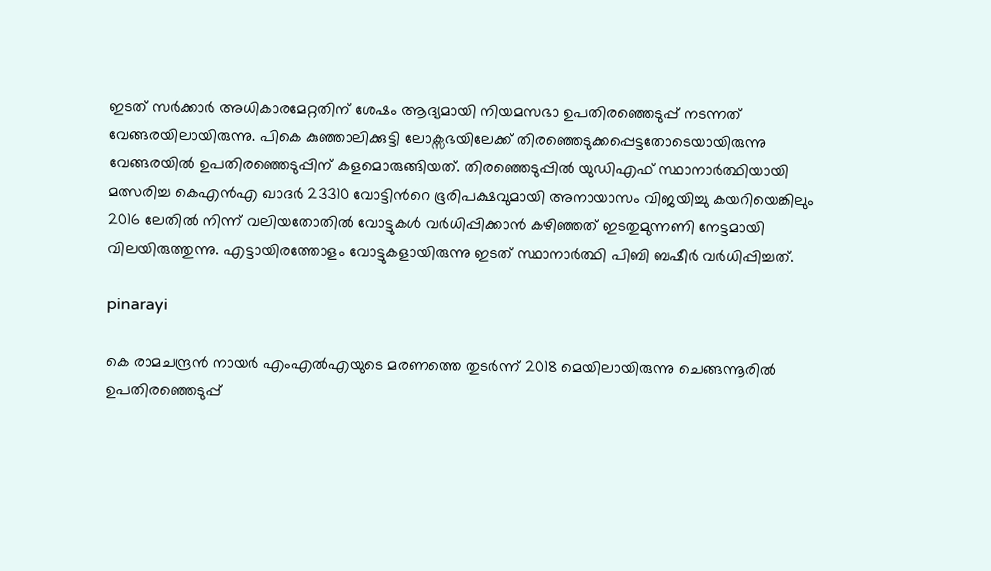ഇടത് സര്‍ക്കാര്‍ അധികാരമേറ്റതിന് ശേഷം ആദ്യമായി നിയമസഭാ ഉപതിരഞ്ഞെടുപ്പ് നടന്നത് വേങ്ങരയിലായിരുന്നു. പികെ കുഞ്ഞാലിക്കുട്ടി ലോക്സഭയിലേക്ക് തിരഞ്ഞെടുക്കപ്പെട്ടതോടെയായിരുന്നു വേങ്ങരയില്‍ ഉപതിരഞ്ഞെടുപ്പിന് കളമൊരുങ്ങിയത്. തിരഞ്ഞെടുപ്പില്‍ യുഡിഎഫ് സ്ഥാനാര്‍ത്ഥിയായി മത്സരിച്ച കെഎന്‍എ ഖാദര്‍ 23310 വോട്ടിന്‍റെ ഭൂരിപക്ഷവുമായി അനായാസം വിജയിച്ചു കയറിയെങ്കിലും 2016 ലേതില്‍ നിന്ന് വലിയതോതില്‍ വോട്ടുകള്‍ വര്‍ധിപ്പിക്കാന്‍ കഴിഞ്ഞത് ഇടതുമുന്നണി നേട്ടമായി വിലയിരുത്തുന്നു. എട്ടായിരത്തോളം വോട്ടുകളായിരുന്നു ഇടത് സ്ഥാനാര്‍ത്ഥി പിബി ബഷീര്‍ വര്‍ധിപ്പിച്ചത്.

pinarayi

കെ രാമചന്ദ്രന്‍ നായര്‍ എംഎല്‍എയുടെ മരണത്തെ തുടര്‍ന്ന് 2018 മെയിലായിരുന്നു ചെങ്ങന്നൂരില്‍ ഉപതിരഞ്ഞെടുപ്പ്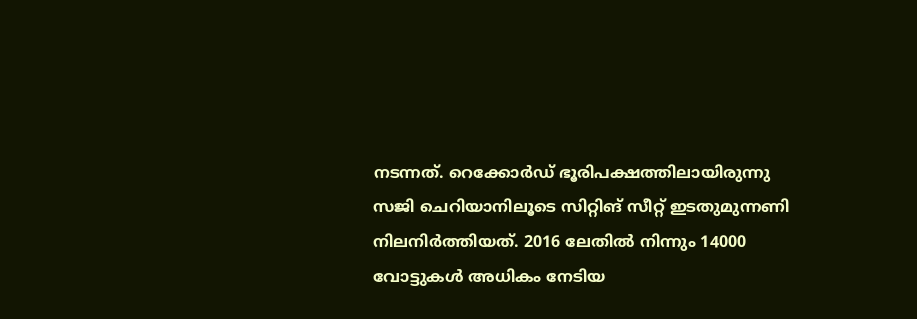നടന്നത്. റെക്കോര്‍ഡ് ഭൂരിപക്ഷത്തിലായിരുന്നു സജി ചെറിയാനിലൂടെ സിറ്റിങ് സീറ്റ് ഇടതുമുന്നണി നിലനിര്‍ത്തിയത്. 2016 ലേതില്‍ നിന്നും 14000 വോട്ടുകള്‍ അധികം നേടിയ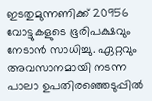ഇടതുമുന്നണിക്ക് 20956 വോട്ടുകളുടെ ഭൂരിപക്ഷവും നേടാന്‍ സാധിച്ചു. ഏറ്റവും അവസാനമായി നടന്ന പാലാ ഉപതിരഞ്ഞെടുപ്പില്‍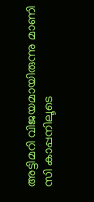അട്ടിമറി വിജയമായിരുന്നു മാണി സി കാപ്പനിലൂടെ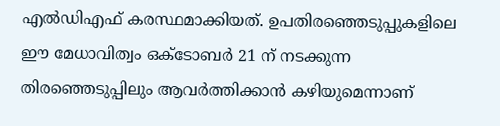എല്‍ഡിഎഫ് കരസ്ഥമാക്കിയത്. ഉപതിരഞ്ഞെടുപ്പുകളിലെ ഈ മേധാവിത്വം ഒക്ടോബര്‍ 21 ന് നടക്കുന്ന തിരഞ്ഞെടുപ്പിലും ആവര്‍ത്തിക്കാന്‍ കഴിയുമെന്നാണ്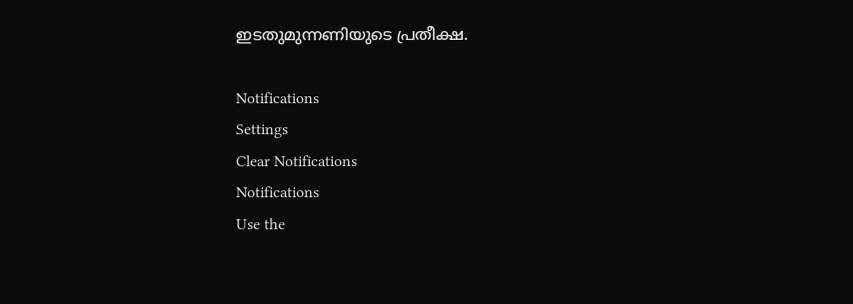ഇടതുമുന്നണിയുടെ പ്രതീക്ഷ.

Notifications
Settings
Clear Notifications
Notifications
Use the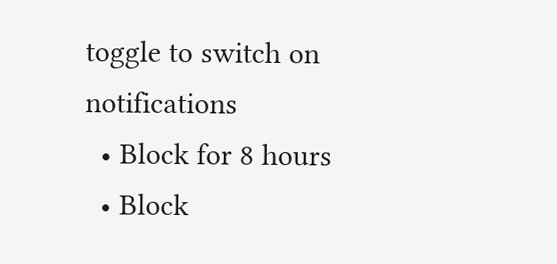toggle to switch on notifications
  • Block for 8 hours
  • Block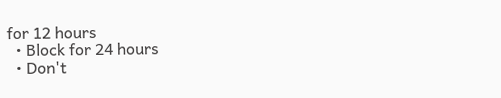for 12 hours
  • Block for 24 hours
  • Don't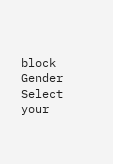block
Gender
Select your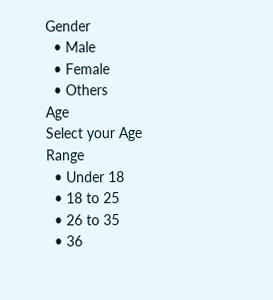Gender
  • Male
  • Female
  • Others
Age
Select your Age Range
  • Under 18
  • 18 to 25
  • 26 to 35
  • 36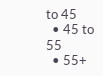to 45
  • 45 to 55
  • 55+